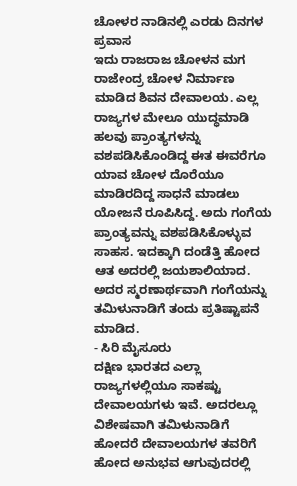ಚೋಳರ ನಾಡಿನಲ್ಲಿ ಎರಡು ದಿನಗಳ ಪ್ರವಾಸ
ಇದು ರಾಜರಾಜ ಚೋಳನ ಮಗ ರಾಜೇಂದ್ರ ಚೋಳ ನಿರ್ಮಾಣ ಮಾಡಿದ ಶಿವನ ದೇವಾಲಯ. ಎಲ್ಲ ರಾಜ್ಯಗಳ ಮೇಲೂ ಯುದ್ಧಮಾಡಿ ಹಲವು ಪ್ರಾಂತ್ಯಗಳನ್ನು ವಶಪಡಿಸಿಕೊಂಡಿದ್ದ ಈತ ಈವರೆಗೂ ಯಾವ ಚೋಳ ದೊರೆಯೂ ಮಾಡಿರದಿದ್ದ ಸಾಧನೆ ಮಾಡಲು ಯೋಜನೆ ರೂಪಿಸಿದ್ದ. ಅದು ಗಂಗೆಯ ಪ್ರಾಂತ್ಯವನ್ನು ವಶಪಡಿಸಿಕೊಳ್ಳುವ ಸಾಹಸ. ಇದಕ್ಕಾಗಿ ದಂಡೆತ್ತಿ ಹೋದ ಆತ ಅದರಲ್ಲಿ ಜಯಶಾಲಿಯಾದ. ಅದರ ಸ್ಮರಣಾರ್ಥವಾಗಿ ಗಂಗೆಯನ್ನು ತಮಿಳುನಾಡಿಗೆ ತಂದು ಪ್ರತಿಷ್ಟಾಪನೆ ಮಾಡಿದ.
- ಸಿರಿ ಮೈಸೂರು
ದಕ್ಷಿಣ ಭಾರತದ ಎಲ್ಲಾ ರಾಜ್ಯಗಳಲ್ಲಿಯೂ ಸಾಕಷ್ಟು ದೇವಾಲಯಗಳು ಇವೆ. ಅದರಲ್ಲೂ ವಿಶೇಷವಾಗಿ ತಮಿಳುನಾಡಿಗೆ ಹೋದರೆ ದೇವಾಲಯಗಳ ತವರಿಗೆ ಹೋದ ಅನುಭವ ಆಗುವುದರಲ್ಲಿ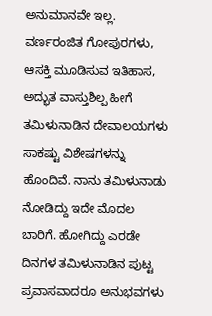ಅನುಮಾನವೇ ಇಲ್ಲ. ವರ್ಣರಂಜಿತ ಗೋಪುರಗಳು, ಆಸಕ್ತಿ ಮೂಡಿಸುವ ಇತಿಹಾಸ, ಅದ್ಭುತ ವಾಸ್ತುಶಿಲ್ಪ ಹೀಗೆ ತಮಿಳುನಾಡಿನ ದೇವಾಲಯಗಳು ಸಾಕಷ್ಟು ವಿಶೇಷಗಳನ್ನು ಹೊಂದಿವೆ. ನಾನು ತಮಿಳುನಾಡು ನೋಡಿದ್ದು ಇದೇ ಮೊದಲ ಬಾರಿಗೆ. ಹೋಗಿದ್ದು ಎರಡೇ ದಿನಗಳ ತಮಿಳುನಾಡಿನ ಪುಟ್ಟ ಪ್ರವಾಸವಾದರೂ ಅನುಭವಗಳು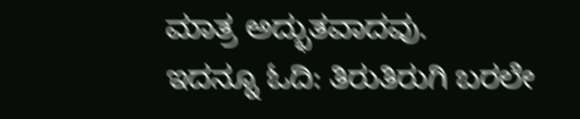ಮಾತ್ರ ಅದ್ಭುತವಾದವು.
ಇದನ್ನೂ ಓದಿ: ತಿರುತಿರುಗಿ ಬರಲೇ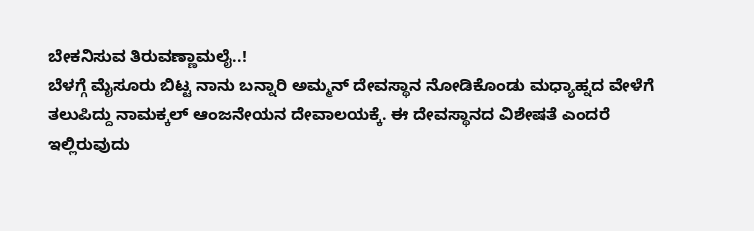ಬೇಕನಿಸುವ ತಿರುವಣ್ಣಾಮಲೈ..!
ಬೆಳಗ್ಗೆ ಮೈಸೂರು ಬಿಟ್ಟ ನಾನು ಬನ್ನಾರಿ ಅಮ್ಮನ್ ದೇವಸ್ಥಾನ ನೋಡಿಕೊಂಡು ಮಧ್ಯಾಹ್ನದ ವೇಳೆಗೆ ತಲುಪಿದ್ದು ನಾಮಕ್ಕಲ್ ಆಂಜನೇಯನ ದೇವಾಲಯಕ್ಕೆ. ಈ ದೇವಸ್ಥಾನದ ವಿಶೇಷತೆ ಎಂದರೆ ಇಲ್ಲಿರುವುದು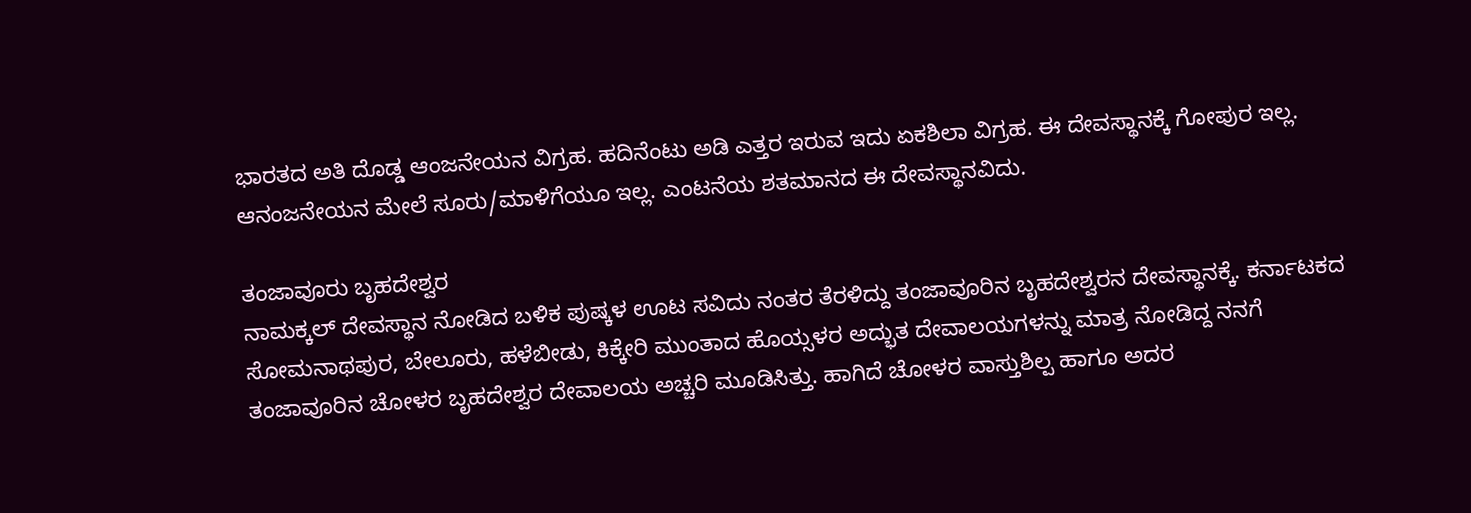ಭಾರತದ ಅತಿ ದೊಡ್ಡ ಆಂಜನೇಯನ ವಿಗ್ರಹ. ಹದಿನೆಂಟು ಅಡಿ ಎತ್ತರ ಇರುವ ಇದು ಏಕಶಿಲಾ ವಿಗ್ರಹ. ಈ ದೇವಸ್ಥಾನಕ್ಕೆ ಗೋಪುರ ಇಲ್ಲ. ಆನಂಜನೇಯನ ಮೇಲೆ ಸೂರು/ಮಾಳಿಗೆಯೂ ಇಲ್ಲ. ಎಂಟನೆಯ ಶತಮಾನದ ಈ ದೇವಸ್ಥಾನವಿದು.

ತಂಜಾವೂರು ಬೃಹದೇಶ್ವರ
ನಾಮಕ್ಕಲ್ ದೇವಸ್ಥಾನ ನೋಡಿದ ಬಳಿಕ ಪುಷ್ಕಳ ಊಟ ಸವಿದು ನಂತರ ತೆರಳಿದ್ದು ತಂಜಾವೂರಿನ ಬೃಹದೇಶ್ವರನ ದೇವಸ್ಥಾನಕ್ಕೆ. ಕರ್ನಾಟಕದ ಸೋಮನಾಥಪುರ, ಬೇಲೂರು, ಹಳೆಬೀಡು, ಕಿಕ್ಕೇರಿ ಮುಂತಾದ ಹೊಯ್ಸಳರ ಅದ್ಭುತ ದೇವಾಲಯಗಳನ್ನು ಮಾತ್ರ ನೋಡಿದ್ದ ನನಗೆ ತಂಜಾವೂರಿನ ಚೋಳರ ಬೃಹದೇಶ್ವರ ದೇವಾಲಯ ಅಚ್ಚರಿ ಮೂಡಿಸಿತ್ತು. ಹಾಗಿದೆ ಚೋಳರ ವಾಸ್ತುಶಿಲ್ಪ ಹಾಗೂ ಅದರ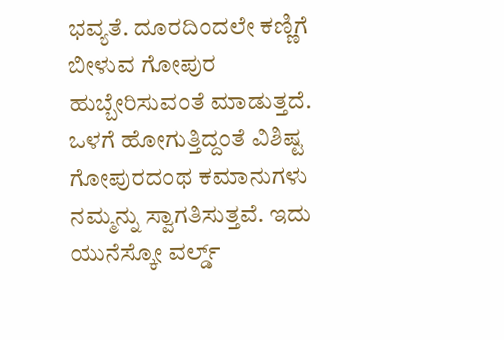ಭವ್ಯತೆ. ದೂರದಿಂದಲೇ ಕಣ್ಣಿಗೆ ಬೀಳುವ ಗೋಪುರ ಹುಬ್ಬೇರಿಸುವಂತೆ ಮಾಡುತ್ತದೆ. ಒಳಗೆ ಹೋಗುತ್ತಿದ್ದಂತೆ ವಿಶಿಷ್ಟ ಗೋಪುರದಂಥ ಕಮಾನುಗಳು ನಮ್ಮನ್ನು ಸ್ವಾಗತಿಸುತ್ತವೆ. ಇದು ಯುನೆಸ್ಕೋ ವರ್ಲ್ಡ್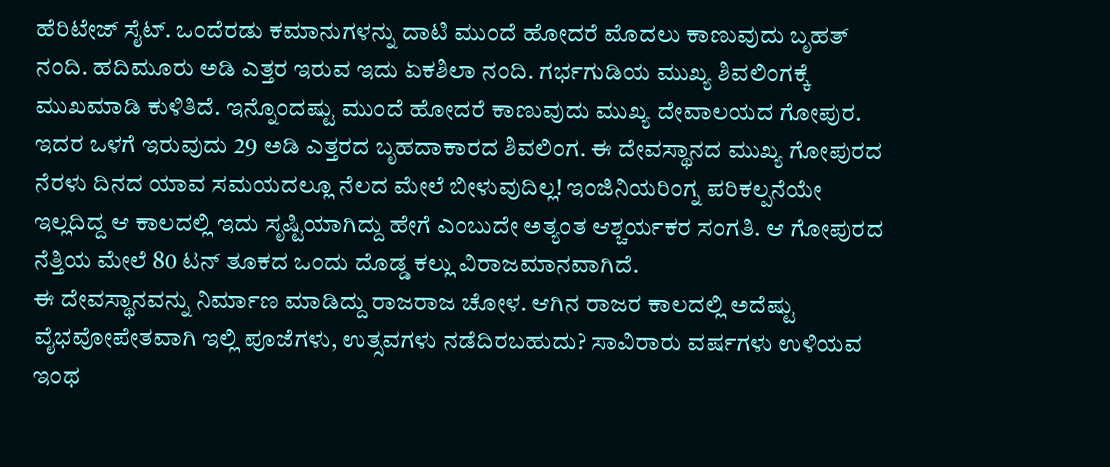ಹೆರಿಟೇಜ್ ಸೈಟ್. ಒಂದೆರಡು ಕಮಾನುಗಳನ್ನು ದಾಟಿ ಮುಂದೆ ಹೋದರೆ ಮೊದಲು ಕಾಣುವುದು ಬೃಹತ್ ನಂದಿ. ಹದಿಮೂರು ಅಡಿ ಎತ್ತರ ಇರುವ ಇದು ಏಕಶಿಲಾ ನಂದಿ. ಗರ್ಭಗುಡಿಯ ಮುಖ್ಯ ಶಿವಲಿಂಗಕ್ಕೆ ಮುಖಮಾಡಿ ಕುಳಿತಿದೆ. ಇನ್ನೊಂದಷ್ಟು ಮುಂದೆ ಹೋದರೆ ಕಾಣುವುದು ಮುಖ್ಯ ದೇವಾಲಯದ ಗೋಪುರ. ಇದರ ಒಳಗೆ ಇರುವುದು 29 ಅಡಿ ಎತ್ತರದ ಬೃಹದಾಕಾರದ ಶಿವಲಿಂಗ. ಈ ದೇವಸ್ಥಾನದ ಮುಖ್ಯ ಗೋಪುರದ ನೆರಳು ದಿನದ ಯಾವ ಸಮಯದಲ್ಲೂ ನೆಲದ ಮೇಲೆ ಬೀಳುವುದಿಲ್ಲ! ಇಂಜಿನಿಯರಿಂಗ್ನ ಪರಿಕಲ್ಪನೆಯೇ ಇಲ್ಲದಿದ್ದ ಆ ಕಾಲದಲ್ಲಿ ಇದು ಸೃಷ್ಟಿಯಾಗಿದ್ದು ಹೇಗೆ ಎಂಬುದೇ ಅತ್ಯಂತ ಆಶ್ಚರ್ಯಕರ ಸಂಗತಿ. ಆ ಗೋಪುರದ ನೆತ್ತಿಯ ಮೇಲೆ 80 ಟನ್ ತೂಕದ ಒಂದು ದೊಡ್ಡ ಕಲ್ಲು ವಿರಾಜಮಾನವಾಗಿದೆ.
ಈ ದೇವಸ್ಥಾನವನ್ನು ನಿರ್ಮಾಣ ಮಾಡಿದ್ದು ರಾಜರಾಜ ಚೋಳ. ಆಗಿನ ರಾಜರ ಕಾಲದಲ್ಲಿ ಅದೆಷ್ಟು ವೈಭವೋಪೇತವಾಗಿ ಇಲ್ಲಿ ಪೂಜೆಗಳು, ಉತ್ಸವಗಳು ನಡೆದಿರಬಹುದು? ಸಾವಿರಾರು ವರ್ಷಗಳು ಉಳಿಯವ ಇಂಥ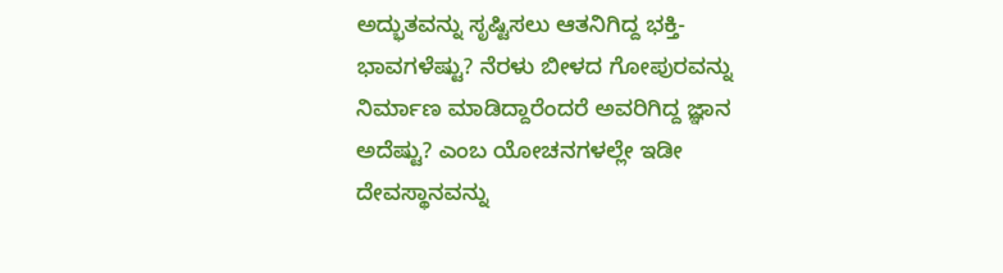ಅದ್ಭುತವನ್ನು ಸೃಷ್ಟಿಸಲು ಆತನಿಗಿದ್ದ ಭಕ್ತಿ-ಭಾವಗಳೆಷ್ಟು? ನೆರಳು ಬೀಳದ ಗೋಪುರವನ್ನು ನಿರ್ಮಾಣ ಮಾಡಿದ್ದಾರೆಂದರೆ ಅವರಿಗಿದ್ದ ಜ್ಞಾನ ಅದೆಷ್ಟು? ಎಂಬ ಯೋಚನಗಳಲ್ಲೇ ಇಡೀ ದೇವಸ್ಥಾನವನ್ನು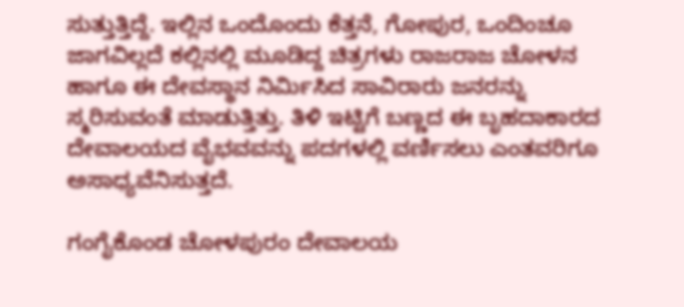ಸುತ್ತುತ್ತಿದ್ದೆ. ಇಲ್ಲಿನ ಒಂದೊಂದು ಕೆತ್ತನೆ, ಗೋಪುರ, ಒಂದಿಂಚೂ ಜಾಗವಿಲ್ಲದೆ ಕಲ್ಲಿನಲ್ಲಿ ಮೂಡಿದ್ದ ಚಿತ್ರಗಳು ರಾಜರಾಜ ಚೋಳನ ಹಾಗೂ ಈ ದೇವಸ್ಥಾನ ನಿರ್ಮಿಸಿದ ಸಾವಿರಾರು ಜನರನ್ನು ಸ್ಮರಿಸುವಂತೆ ಮಾಡುತ್ತಿತ್ತು. ತಿಳಿ ಇಟ್ಟಿಗೆ ಬಣ್ಣದ ಈ ಬೃಹದಾಕಾರದ ದೇವಾಲಯದ ವೈಭವವನ್ನು ಪದಗಳಲ್ಲಿ ವರ್ಣಿಸಲು ಎಂತವರಿಗೂ ಅಸಾಧ್ಯವೆನಿಸುತ್ತದೆ.

ಗಂಗೈಕೊಂಡ ಚೋಳಪುರಂ ದೇವಾಲಯ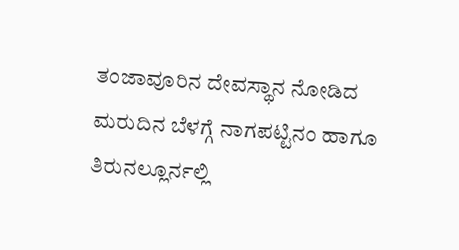ತಂಜಾವೂರಿನ ದೇವಸ್ಥಾನ ನೋಡಿದ ಮರುದಿನ ಬೆಳಗ್ಗೆ ನಾಗಪಟ್ಟಿನಂ ಹಾಗೂ ತಿರುನಲ್ಲೂರ್ನಲ್ಲಿ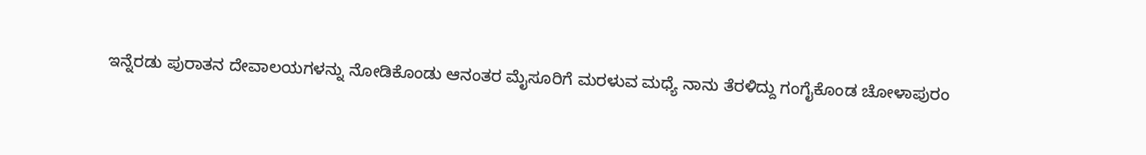ಇನ್ನೆರಡು ಪುರಾತನ ದೇವಾಲಯಗಳನ್ನು ನೋಡಿಕೊಂಡು ಆನಂತರ ಮೈಸೂರಿಗೆ ಮರಳುವ ಮಧ್ಯೆ ನಾನು ತೆರಳಿದ್ದು ಗಂಗೈಕೊಂಡ ಚೋಳಾಪುರಂ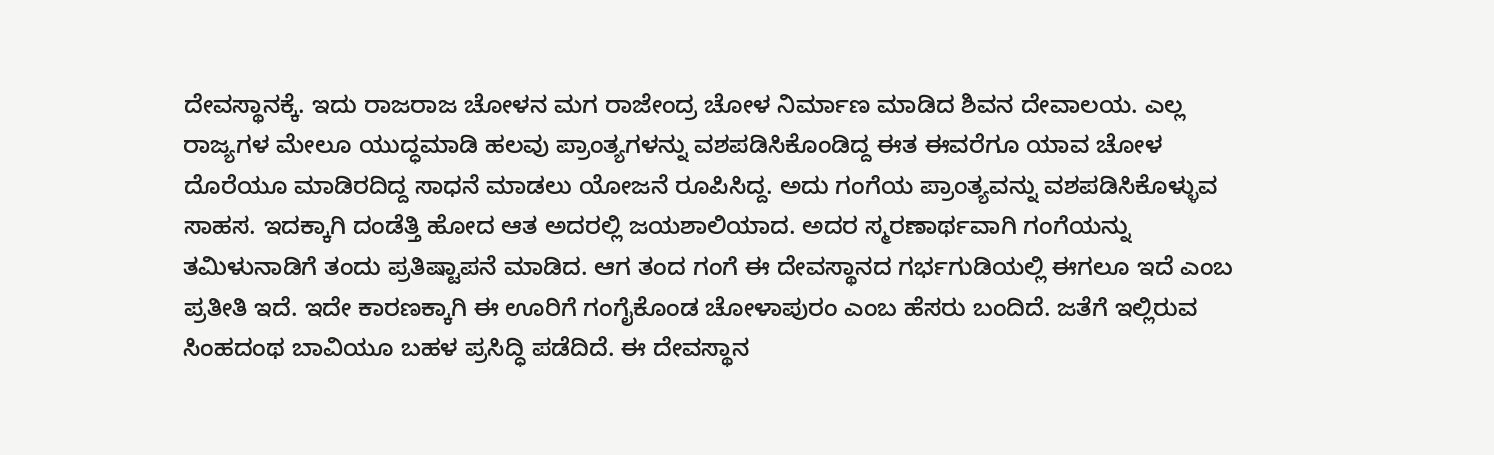ದೇವಸ್ಥಾನಕ್ಕೆ. ಇದು ರಾಜರಾಜ ಚೋಳನ ಮಗ ರಾಜೇಂದ್ರ ಚೋಳ ನಿರ್ಮಾಣ ಮಾಡಿದ ಶಿವನ ದೇವಾಲಯ. ಎಲ್ಲ ರಾಜ್ಯಗಳ ಮೇಲೂ ಯುದ್ಧಮಾಡಿ ಹಲವು ಪ್ರಾಂತ್ಯಗಳನ್ನು ವಶಪಡಿಸಿಕೊಂಡಿದ್ದ ಈತ ಈವರೆಗೂ ಯಾವ ಚೋಳ ದೊರೆಯೂ ಮಾಡಿರದಿದ್ದ ಸಾಧನೆ ಮಾಡಲು ಯೋಜನೆ ರೂಪಿಸಿದ್ದ. ಅದು ಗಂಗೆಯ ಪ್ರಾಂತ್ಯವನ್ನು ವಶಪಡಿಸಿಕೊಳ್ಳುವ ಸಾಹಸ. ಇದಕ್ಕಾಗಿ ದಂಡೆತ್ತಿ ಹೋದ ಆತ ಅದರಲ್ಲಿ ಜಯಶಾಲಿಯಾದ. ಅದರ ಸ್ಮರಣಾರ್ಥವಾಗಿ ಗಂಗೆಯನ್ನು ತಮಿಳುನಾಡಿಗೆ ತಂದು ಪ್ರತಿಷ್ಟಾಪನೆ ಮಾಡಿದ. ಆಗ ತಂದ ಗಂಗೆ ಈ ದೇವಸ್ಥಾನದ ಗರ್ಭಗುಡಿಯಲ್ಲಿ ಈಗಲೂ ಇದೆ ಎಂಬ ಪ್ರತೀತಿ ಇದೆ. ಇದೇ ಕಾರಣಕ್ಕಾಗಿ ಈ ಊರಿಗೆ ಗಂಗೈಕೊಂಡ ಚೋಳಾಪುರಂ ಎಂಬ ಹೆಸರು ಬಂದಿದೆ. ಜತೆಗೆ ಇಲ್ಲಿರುವ ಸಿಂಹದಂಥ ಬಾವಿಯೂ ಬಹಳ ಪ್ರಸಿದ್ಧಿ ಪಡೆದಿದೆ. ಈ ದೇವಸ್ಥಾನ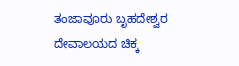ತಂಜಾವೂರು ಬೃಹದೇಶ್ವರ ದೇವಾಲಯದ ಚಿಕ್ಕ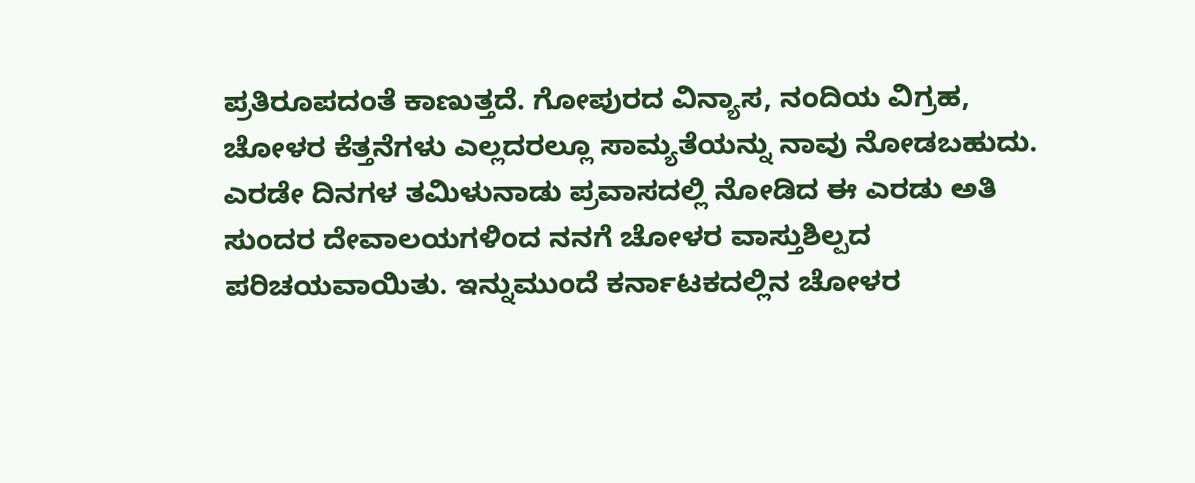ಪ್ರತಿರೂಪದಂತೆ ಕಾಣುತ್ತದೆ. ಗೋಪುರದ ವಿನ್ಯಾಸ, ನಂದಿಯ ವಿಗ್ರಹ, ಚೋಳರ ಕೆತ್ತನೆಗಳು ಎಲ್ಲದರಲ್ಲೂ ಸಾಮ್ಯತೆಯನ್ನು ನಾವು ನೋಡಬಹುದು.
ಎರಡೇ ದಿನಗಳ ತಮಿಳುನಾಡು ಪ್ರವಾಸದಲ್ಲಿ ನೋಡಿದ ಈ ಎರಡು ಅತಿ ಸುಂದರ ದೇವಾಲಯಗಳಿಂದ ನನಗೆ ಚೋಳರ ವಾಸ್ತುಶಿಲ್ಪದ ಪರಿಚಯವಾಯಿತು. ಇನ್ನುಮುಂದೆ ಕರ್ನಾಟಕದಲ್ಲಿನ ಚೋಳರ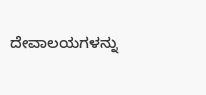ದೇವಾಲಯಗಳನ್ನು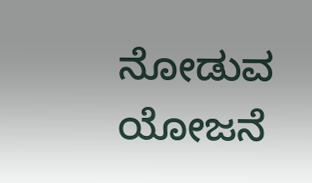ನೋಡುವ ಯೋಜನೆ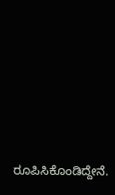ರೂಪಿಸಿಕೊಂಡಿದ್ದೇನೆ.